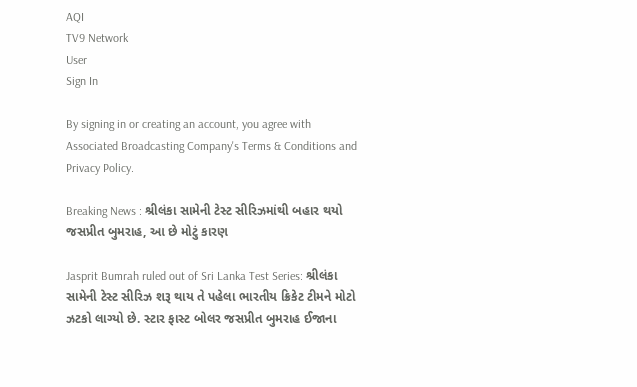AQI
TV9 Network
User
Sign In

By signing in or creating an account, you agree with Associated Broadcasting Company's Terms & Conditions and Privacy Policy.

Breaking News : શ્રીલંકા સામેની ટેસ્ટ સીરિઝમાંથી બહાર થયો જસપ્રીત બુમરાહ, આ છે મોટું કારણ

Jasprit Bumrah ruled out of Sri Lanka Test Series: શ્રીલંકા સામેની ટેસ્ટ સીરિઝ શરૂ થાય તે પહેલા ભારતીય ક્રિકેટ ટીમને મોટો ઝટકો લાગ્યો છે. સ્ટાર ફાસ્ટ બોલર જસપ્રીત બુમરાહ ઈજાના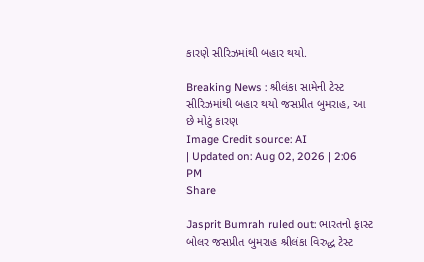કારણે સીરિઝમાંથી બહાર થયો.

Breaking News : શ્રીલંકા સામેની ટેસ્ટ સીરિઝમાંથી બહાર થયો જસપ્રીત બુમરાહ, આ છે મોટું કારણ
Image Credit source: AI
| Updated on: Aug 02, 2026 | 2:06 PM
Share

Jasprit Bumrah ruled out: ભારતનો ફાસ્ટ બોલર જસપ્રીત બુમરાહ શ્રીલંકા વિરુદ્ધ ટેસ્ટ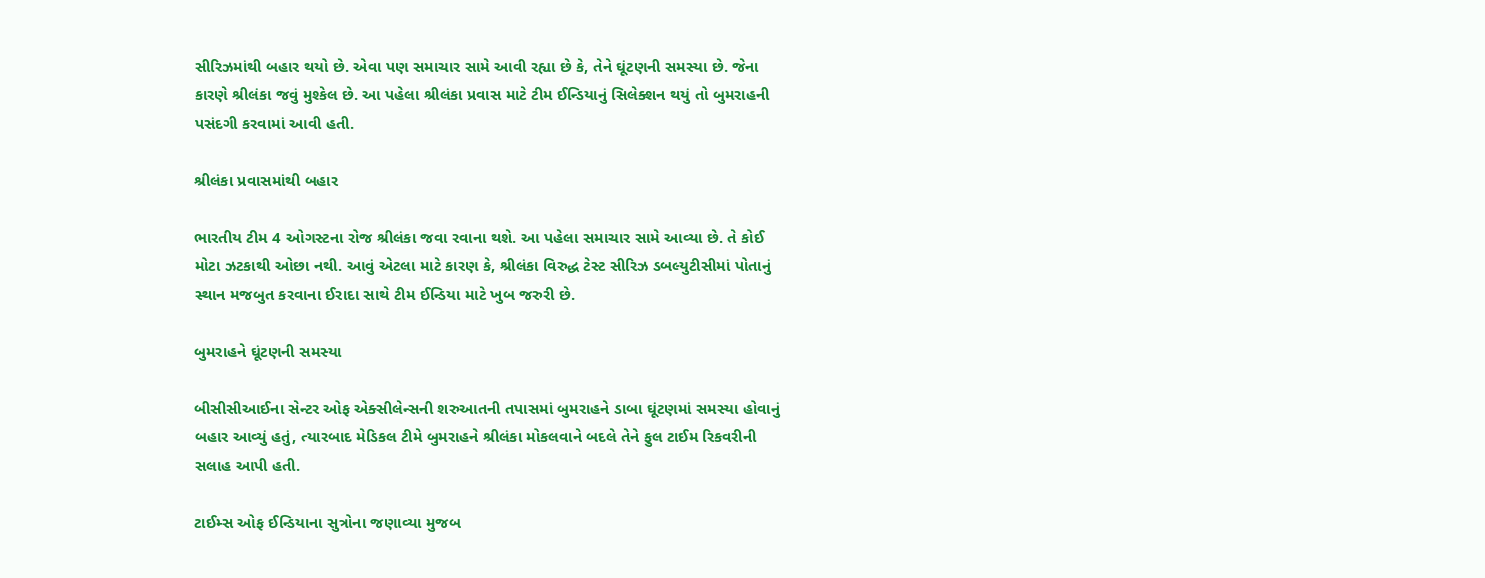સીરિઝમાંથી બહાર થયો છે. એવા પણ સમાચાર સામે આવી રહ્યા છે કે, તેને ઘૂંટણની સમસ્યા છે. જેના કારણે શ્રીલંકા જવું મુશ્કેલ છે. આ પહેલા શ્રીલંકા પ્રવાસ માટે ટીમ ઈન્ડિયાનું સિલેક્શન થયું તો બુમરાહની પસંદગી કરવામાં આવી હતી.

શ્રીલંકા પ્રવાસમાંથી બહાર

ભારતીય ટીમ 4 ઓગસ્ટના રોજ શ્રીલંકા જવા રવાના થશે. આ પહેલા સમાચાર સામે આવ્યા છે. તે કોઈ મોટા ઝટકાથી ઓછા નથી. આવું એટલા માટે કારણ કે, શ્રીલંકા વિરુદ્ધ ટેસ્ટ સીરિઝ ડબલ્યુટીસીમાં પોતાનું સ્થાન મજબુત કરવાના ઈરાદા સાથે ટીમ ઈન્ડિયા માટે ખુબ જરુરી છે.

બુમરાહને ઘૂંટણની સમસ્યા

બીસીસીઆઈના સેન્ટર ઓફ એક્સીલેન્સની શરુઆતની તપાસમાં બુમરાહને ડાબા ઘૂંટણમાં સમસ્યા હોવાનું બહાર આવ્યું હતું, ત્યારબાદ મેડિકલ ટીમે બુમરાહને શ્રીલંકા મોકલવાને બદલે તેને ફુલ ટાઈમ રિકવરીની સલાહ આપી હતી.

ટાઈમ્સ ઓફ ઈન્ડિયાના સુત્રોના જણાવ્યા મુજબ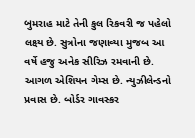બુમરાહ માટે તેની કુલ રિકવરી જ પહેલો લક્ષ્ય છે. સુત્રોના જણાવ્યા મુજબ આ વર્ષે હજુ અનેક સીરિઝ રમવાની છે. આગળ એશિયન ગેમ્સ છે. ન્યુઝીલેન્ડનો પ્રવાસ છે. બોર્ડર ગાવસ્કર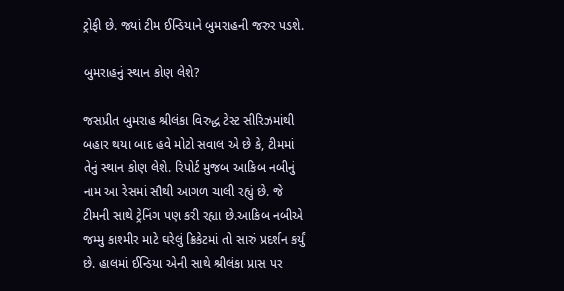ટ્રોફી છે. જ્યાં ટીમ ઈન્ડિયાને બુમરાહની જરુર પડશે.

બુમરાહનું સ્થાન કોણ લેશે?

જસપ્રીત બુમરાહ શ્રીલંકા વિરુદ્ધ ટેસ્ટ સીરિઝમાંથી બહાર થયા બાદ હવે મોટો સવાલ એ છે કે, ટીમમાં તેનું સ્થાન કોણ લેશે. રિપોર્ટ મુજબ આકિબ નબીનું નામ આ રેસમાં સૌથી આગળ ચાલી રહ્યું છે. જે ટીમની સાથે ટ્રેનિંગ પણ કરી રહ્યા છે.આકિબ નબીએ જમ્મુ કાશ્મીર માટે ઘરેલું ક્રિકેટમાં તો સારું પ્રદર્શન કર્યું છે. હાલમાં ઈન્ડિયા એની સાથે શ્રીલંકા પ્રાસ પર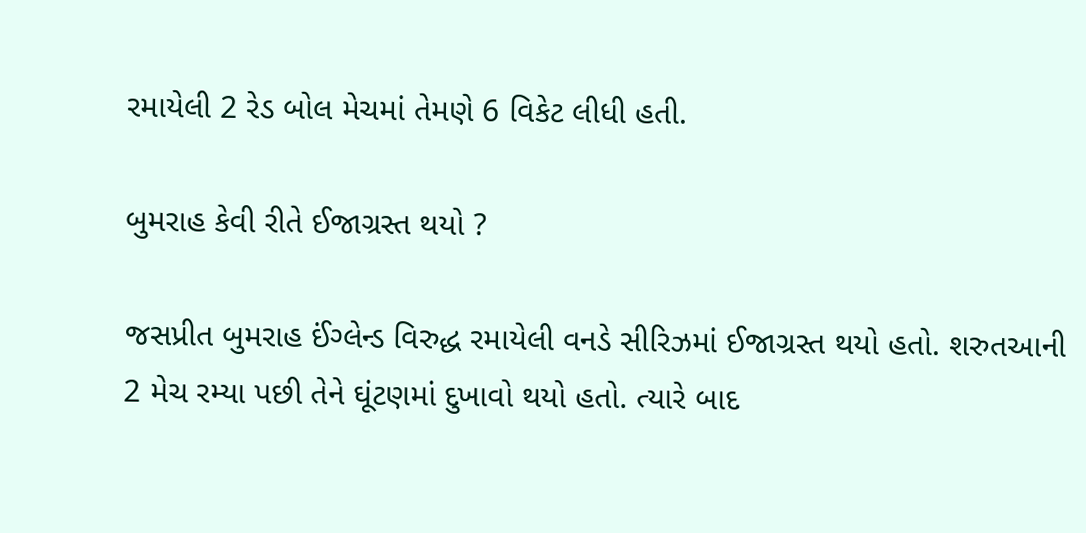રમાયેલી 2 રેડ બોલ મેચમાં તેમણે 6 વિકેટ લીધી હતી.

બુમરાહ કેવી રીતે ઈજાગ્રસ્ત થયો ?

જસપ્રીત બુમરાહ ઈંગ્લેન્ડ વિરુદ્ધ રમાયેલી વનડે સીરિઝમાં ઈજાગ્રસ્ત થયો હતો. શરુતઆની 2 મેચ રમ્યા પછી તેને ઘૂંટણમાં દુખાવો થયો હતો. ત્યારે બાદ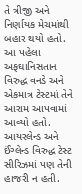તે ત્રીજી અને નિર્ણાયક મેચમાંથી બહાર થયો હતો. આ પહેલા અફઘાનિસતાન વિરુદ્ધ વનડે અને એકમાત્ર ટેસ્ટમાં તેને આરામ આપવામાં આવ્યો હતો. આયરલેન્ડ અને ઈંગ્લેન્ડ વિરુદ્ધ ટેસ્ટ સીરિઝમાં પણ તેની હાજરી ન હતી.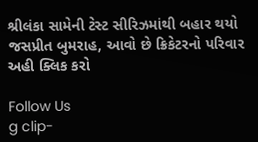શ્રીલંકા સામેની ટેસ્ટ સીરિઝમાંથી બહાર થયો જસપ્રીત બુમરાહ, આવો છે ક્રિકેટરનો પરિવાર અહી ક્લિક કરો

Follow Us
g clip-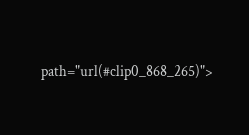path="url(#clip0_868_265)">